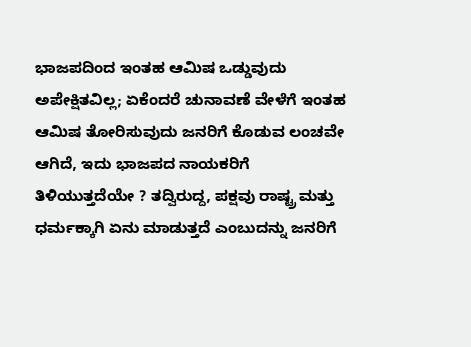ಭಾಜಪದಿಂದ ಇಂತಹ ಆಮಿಷ ಒಡ್ಡುವುದು ಅಪೇಕ್ಷಿತವಿಲ್ಲ; ಏಕೆಂದರೆ ಚುನಾವಣೆ ವೇಳೆಗೆ ಇಂತಹ ಆಮಿಷ ತೋರಿಸುವುದು ಜನರಿಗೆ ಕೊಡುವ ಲಂಚವೇ ಆಗಿದೆ, ಇದು ಭಾಜಪದ ನಾಯಕರಿಗೆ ತಿಳಿಯುತ್ತದೆಯೇ ? ತದ್ವಿರುದ್ದ, ಪಕ್ಷವು ರಾಷ್ಟ್ರ ಮತ್ತು ಧರ್ಮಕ್ಕಾಗಿ ಏನು ಮಾಡುತ್ತದೆ ಎಂಬುದನ್ನು ಜನರಿಗೆ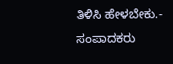ತಿಳಿಸಿ ಹೇಳಬೇಕು.- ಸಂಪಾದಕರು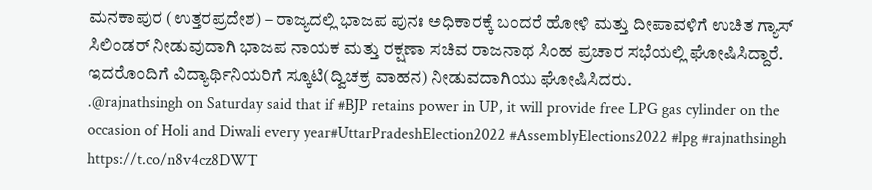ಮನಕಾಪುರ (ಉತ್ತರಪ್ರದೇಶ) – ರಾಜ್ಯದಲ್ಲಿ ಭಾಜಪ ಪುನಃ ಅಧಿಕಾರಕ್ಕೆ ಬಂದರೆ ಹೋಳಿ ಮತ್ತು ದೀಪಾವಳಿಗೆ ಉಚಿತ ಗ್ಯಾಸ್ ಸಿಲಿಂಡರ್ ನೀಡುವುದಾಗಿ ಭಾಜಪ ನಾಯಕ ಮತ್ತು ರಕ್ಷಣಾ ಸಚಿವ ರಾಜನಾಥ ಸಿಂಹ ಪ್ರಚಾರ ಸಭೆಯಲ್ಲಿ ಘೋಷಿಸಿದ್ದಾರೆ. ಇದರೊಂದಿಗೆ ವಿದ್ಯಾರ್ಥಿನಿಯರಿಗೆ ಸ್ಕೂಟಿ(ದ್ವಿಚಕ್ರ ವಾಹನ) ನೀಡುವದಾಗಿಯು ಘೋಷಿಸಿದರು.
.@rajnathsingh on Saturday said that if #BJP retains power in UP, it will provide free LPG gas cylinder on the occasion of Holi and Diwali every year#UttarPradeshElection2022 #AssemblyElections2022 #lpg #rajnathsingh https://t.co/n8v4cz8DWT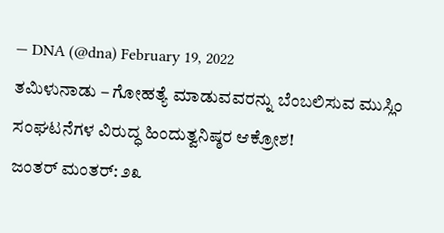— DNA (@dna) February 19, 2022
ತಮಿಳುನಾಡು – ಗೋಹತ್ಯೆ ಮಾಡುವವರನ್ನು ಬೆಂಬಲಿಸುವ ಮುಸ್ಲಿಂ ಸಂಘಟನೆಗಳ ವಿರುದ್ಧ ಹಿಂದುತ್ವನಿಷ್ಠರ ಆಕ್ರೋಶ!
ಜಂತರ್ ಮಂತರ್: ೨೩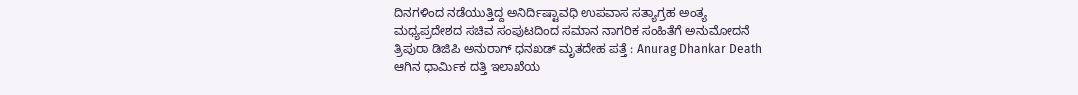ದಿನಗಳಿಂದ ನಡೆಯುತ್ತಿದ್ದ ಅನಿರ್ದಿಷ್ಟಾವಧಿ ಉಪವಾಸ ಸತ್ಯಾಗ್ರಹ ಅಂತ್ಯ
ಮಧ್ಯಪ್ರದೇಶದ ಸಚಿವ ಸಂಪುಟದಿಂದ ಸಮಾನ ನಾಗರಿಕ ಸಂಹಿತೆಗೆ ಅನುಮೋದನೆ
ತ್ರಿಪುರಾ ಡಿಜಿಪಿ ಅನುರಾಗ್ ಧನಖಡ್ ಮೃತದೇಹ ಪತ್ತೆ : Anurag Dhankar Death
ಆಗಿನ ಧಾರ್ಮಿಕ ದತ್ತಿ ಇಲಾಖೆಯ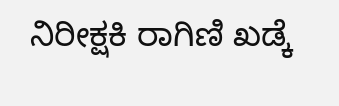ನಿರೀಕ್ಷಕಿ ರಾಗಿಣಿ ಖಡ್ಕೆ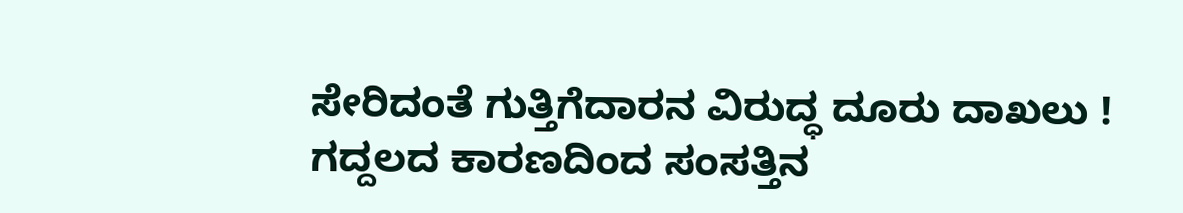ಸೇರಿದಂತೆ ಗುತ್ತಿಗೆದಾರನ ವಿರುದ್ಧ ದೂರು ದಾಖಲು !
ಗದ್ದಲದ ಕಾರಣದಿಂದ ಸಂಸತ್ತಿನ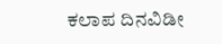ಕಲಾಪ ದಿನವಿಡೀ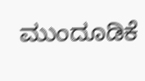ಮುಂದೂಡಿಕೆ